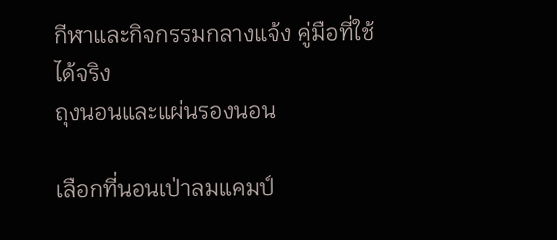กีฬาและกิจกรรมกลางแจ้ง คู่มือที่ใช้ได้จริง
ถุงนอนและแผ่นรองนอน

เลือกที่นอนเป่าลมแคมป์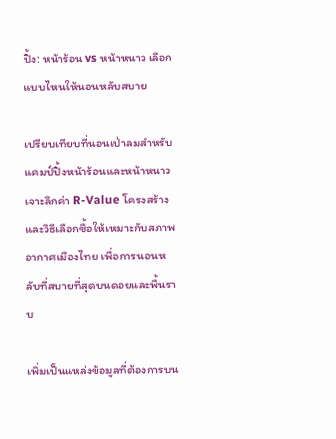ปิ้ง: หน้าร้อน vs หน้าหนาว เลือกแบบไหนให้นอนหลับสบาย

เปรียบเทียบที่นอนเป่าลมสำหรับแคมป์ปิ้งหน้าร้อนและหน้าหนาว เจาะลึกค่า R-Value โครงสร้าง และวิธีเลือกซื้อให้เหมาะกับสภาพอากาศเมืองไทย เพื่อการนอนหลับที่สบายที่สุดบนดอยและพื้นราบ

เพิ่มเป็นแหล่งข้อมูลที่ต้องการบน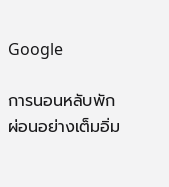Google

การนอนหลับพักผ่อนอย่างเต็มอิ่ม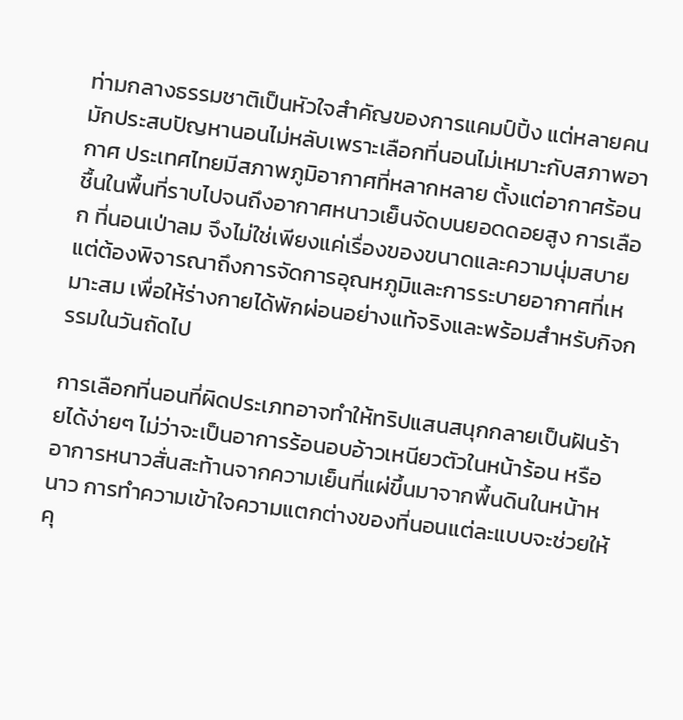ท่ามกลางธรรมชาติเป็นหัวใจสำคัญของการแคมป์ปิ้ง แต่หลายคนมักประสบปัญหานอนไม่หลับเพราะเลือกที่นอนไม่เหมาะกับสภาพอากาศ ประเทศไทยมีสภาพภูมิอากาศที่หลากหลาย ตั้งแต่อากาศร้อนชื้นในพื้นที่ราบไปจนถึงอากาศหนาวเย็นจัดบนยอดดอยสูง การเลือก ที่นอนเป่าลม จึงไม่ใช่เพียงแค่เรื่องของขนาดและความนุ่มสบาย แต่ต้องพิจารณาถึงการจัดการอุณหภูมิและการระบายอากาศที่เหมาะสม เพื่อให้ร่างกายได้พักผ่อนอย่างแท้จริงและพร้อมสำหรับกิจกรรมในวันถัดไป

การเลือกที่นอนที่ผิดประเภทอาจทำให้ทริปแสนสนุกกลายเป็นฝันร้ายได้ง่ายๆ ไม่ว่าจะเป็นอาการร้อนอบอ้าวเหนียวตัวในหน้าร้อน หรืออาการหนาวสั่นสะท้านจากความเย็นที่แผ่ขึ้นมาจากพื้นดินในหน้าหนาว การทำความเข้าใจความแตกต่างของที่นอนแต่ละแบบจะช่วยให้คุ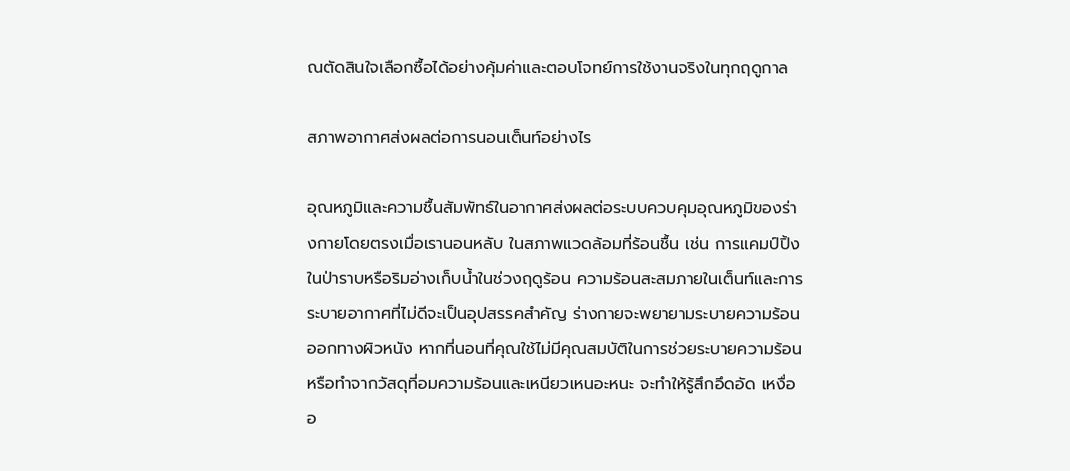ณตัดสินใจเลือกซื้อได้อย่างคุ้มค่าและตอบโจทย์การใช้งานจริงในทุกฤดูกาล

สภาพอากาศส่งผลต่อการนอนเต็นท์อย่างไร

อุณหภูมิและความชื้นสัมพัทธ์ในอากาศส่งผลต่อระบบควบคุมอุณหภูมิของร่างกายโดยตรงเมื่อเรานอนหลับ ในสภาพแวดล้อมที่ร้อนชื้น เช่น การแคมป์ปิ้งในป่าราบหรือริมอ่างเก็บน้ำในช่วงฤดูร้อน ความร้อนสะสมภายในเต็นท์และการระบายอากาศที่ไม่ดีจะเป็นอุปสรรคสำคัญ ร่างกายจะพยายามระบายความร้อนออกทางผิวหนัง หากที่นอนที่คุณใช้ไม่มีคุณสมบัติในการช่วยระบายความร้อน หรือทำจากวัสดุที่อมความร้อนและเหนียวเหนอะหนะ จะทำให้รู้สึกอึดอัด เหงื่ออ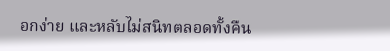อกง่าย และหลับไม่สนิทตลอดทั้งคืน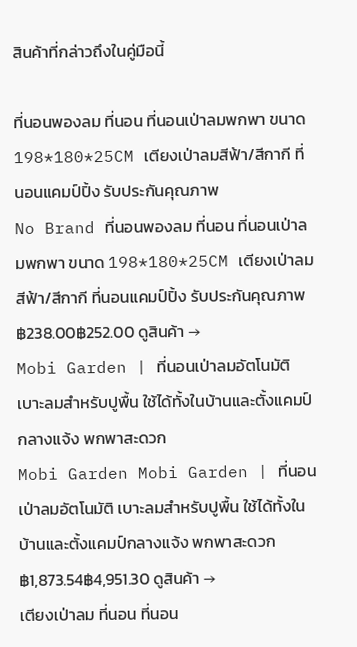สินค้าที่กล่าวถึงในคู่มือนี้

ที่นอนพองลม ที่นอน ที่นอนเป่าลมพกพา ขนาด 198*180*25CM เตียงเป่าลมสีฟ้า/สีกากี ที่นอนแคมป์ปิ้ง รับประกันคุณภาพ
No Brand ที่นอนพองลม ที่นอน ที่นอนเป่าลมพกพา ขนาด 198*180*25CM เตียงเป่าลมสีฟ้า/สีกากี ที่นอนแคมป์ปิ้ง รับประกันคุณภาพ ฿238.00฿252.00 ดูสินค้า →
Mobi Garden | ที่นอนเป่าลมอัตโนมัติ เบาะลมสำหรับปูพื้น ใช้ได้ทั้งในบ้านและตั้งแคมป์กลางแจ้ง พกพาสะดวก
Mobi Garden Mobi Garden | ที่นอนเป่าลมอัตโนมัติ เบาะลมสำหรับปูพื้น ใช้ได้ทั้งในบ้านและตั้งแคมป์กลางแจ้ง พกพาสะดวก ฿1,873.54฿4,951.30 ดูสินค้า →
เตียงเป่าลม ที่นอน ที่นอน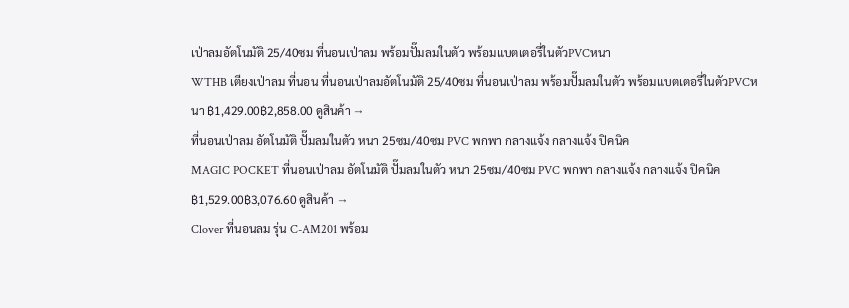เป่าลมอัตโนมัติ 25/40ซม ที่นอนเป่าลม พร้อมปั๊มลมในตัว พร้อมแบตเตอรี่ในตัวPVCหนา
WTHB เตียงเป่าลม ที่นอน ที่นอนเป่าลมอัตโนมัติ 25/40ซม ที่นอนเป่าลม พร้อมปั๊มลมในตัว พร้อมแบตเตอรี่ในตัวPVCหนา ฿1,429.00฿2,858.00 ดูสินค้า →
ที่นอนเป่าลม อัตโนมัติ ปั๊มลมในตัว หนา 25ซม/40ซม PVC พกพา กลางแจ้ง กลางแจ้ง ปิคนิค
MAGIC POCKET ที่นอนเป่าลม อัตโนมัติ ปั๊มลมในตัว หนา 25ซม/40ซม PVC พกพา กลางแจ้ง กลางแจ้ง ปิคนิค ฿1,529.00฿3,076.60 ดูสินค้า →
Clover ที่นอนลม รุ่น C-AM201 พร้อม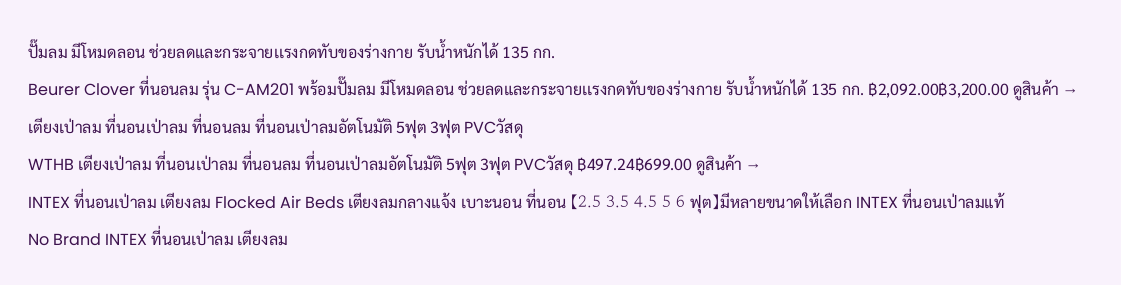ปั๊มลม มีโหมดลอน ช่วยลดและกระจายเเรงกดทับของร่างกาย รับน้ำหนักได้ 135 กก.
Beurer Clover ที่นอนลม รุ่น C-AM201 พร้อมปั๊มลม มีโหมดลอน ช่วยลดและกระจายเเรงกดทับของร่างกาย รับน้ำหนักได้ 135 กก. ฿2,092.00฿3,200.00 ดูสินค้า →
เตียงเป่าลม ที่นอนเป่าลม ที่นอนลม ที่นอนเป่าลมอัตโนมัติ 5ฟุต 3ฟุต PVCวัสดุ
WTHB เตียงเป่าลม ที่นอนเป่าลม ที่นอนลม ที่นอนเป่าลมอัตโนมัติ 5ฟุต 3ฟุต PVCวัสดุ ฿497.24฿699.00 ดูสินค้า →
INTEX ที่นอนเป่าลม เตียงลม Flocked Air Beds เตียงลมกลางแจ้ง เบาะนอน ที่นอน 【2.5 3.5 4.5 5 6 ฟุต】มีหลายขนาดให้เลือก INTEX ที่นอนเป่าลมแท้
No Brand INTEX ที่นอนเป่าลม เตียงลม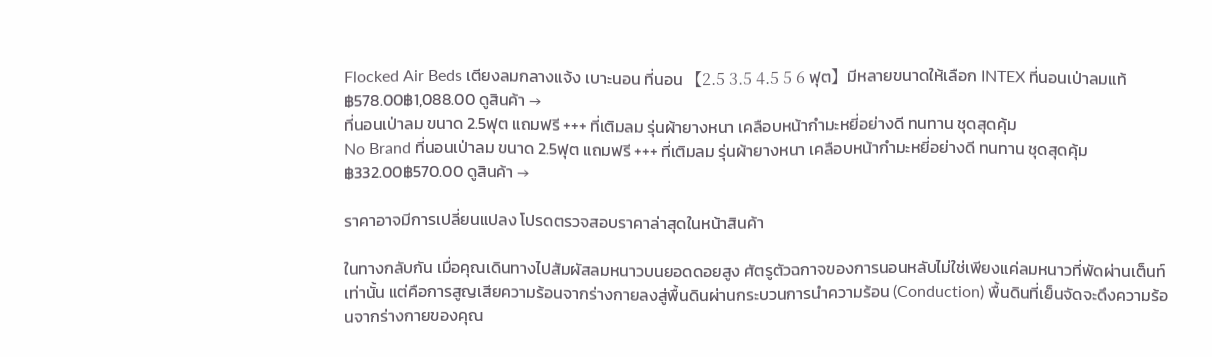Flocked Air Beds เตียงลมกลางแจ้ง เบาะนอน ที่นอน 【2.5 3.5 4.5 5 6 ฟุต】มีหลายขนาดให้เลือก INTEX ที่นอนเป่าลมแท้ ฿578.00฿1,088.00 ดูสินค้า →
ที่นอนเป่าลม ขนาด 2.5ฟุต แถมฟรี +++ ที่เติมลม รุ่นผ้ายางหนา เคลือบหน้ากำมะหยี่อย่างดี ทนทาน ชุดสุดคุ้ม
No Brand ที่นอนเป่าลม ขนาด 2.5ฟุต แถมฟรี +++ ที่เติมลม รุ่นผ้ายางหนา เคลือบหน้ากำมะหยี่อย่างดี ทนทาน ชุดสุดคุ้ม ฿332.00฿570.00 ดูสินค้า →

ราคาอาจมีการเปลี่ยนแปลง โปรดตรวจสอบราคาล่าสุดในหน้าสินค้า

ในทางกลับกัน เมื่อคุณเดินทางไปสัมผัสลมหนาวบนยอดดอยสูง ศัตรูตัวฉกาจของการนอนหลับไม่ใช่เพียงแค่ลมหนาวที่พัดผ่านเต็นท์เท่านั้น แต่คือการสูญเสียความร้อนจากร่างกายลงสู่พื้นดินผ่านกระบวนการนำความร้อน (Conduction) พื้นดินที่เย็นจัดจะดึงความร้อนจากร่างกายของคุณ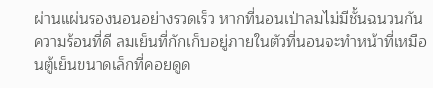ผ่านแผ่นรองนอนอย่างรวดเร็ว หากที่นอนเป่าลมไม่มีชั้นฉนวนกันความร้อนที่ดี ลมเย็นที่กักเก็บอยู่ภายในตัวที่นอนจะทำหน้าที่เหมือนตู้เย็นขนาดเล็กที่คอยดูด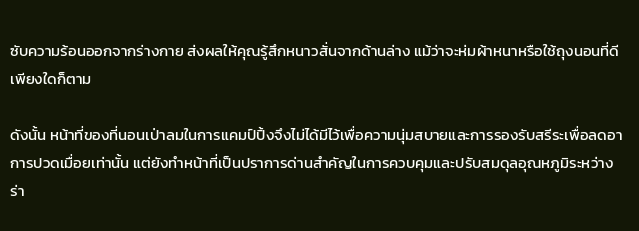ซับความร้อนออกจากร่างกาย ส่งผลให้คุณรู้สึกหนาวสั่นจากด้านล่าง แม้ว่าจะห่มผ้าหนาหรือใช้ถุงนอนที่ดีเพียงใดก็ตาม

ดังนั้น หน้าที่ของที่นอนเป่าลมในการแคมป์ปิ้งจึงไม่ได้มีไว้เพื่อความนุ่มสบายและการรองรับสรีระเพื่อลดอาการปวดเมื่อยเท่านั้น แต่ยังทำหน้าที่เป็นปราการด่านสำคัญในการควบคุมและปรับสมดุลอุณหภูมิระหว่างร่า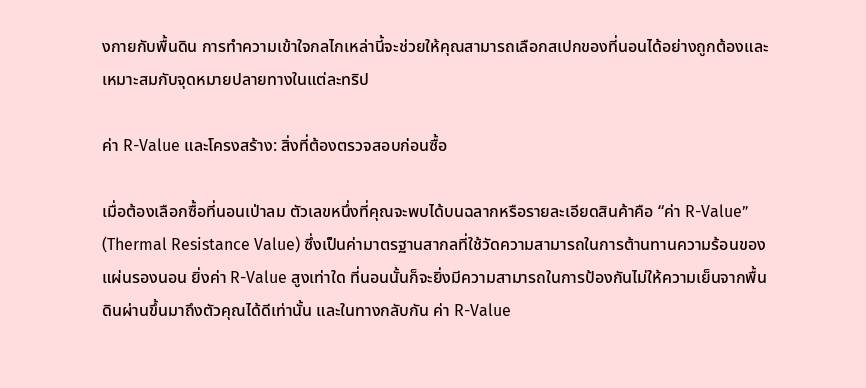งกายกับพื้นดิน การทำความเข้าใจกลไกเหล่านี้จะช่วยให้คุณสามารถเลือกสเปกของที่นอนได้อย่างถูกต้องและเหมาะสมกับจุดหมายปลายทางในแต่ละทริป

ค่า R-Value และโครงสร้าง: สิ่งที่ต้องตรวจสอบก่อนซื้อ

เมื่อต้องเลือกซื้อที่นอนเป่าลม ตัวเลขหนึ่งที่คุณจะพบได้บนฉลากหรือรายละเอียดสินค้าคือ “ค่า R-Value” (Thermal Resistance Value) ซึ่งเป็นค่ามาตรฐานสากลที่ใช้วัดความสามารถในการต้านทานความร้อนของแผ่นรองนอน ยิ่งค่า R-Value สูงเท่าใด ที่นอนนั้นก็จะยิ่งมีความสามารถในการป้องกันไม่ให้ความเย็นจากพื้นดินผ่านขึ้นมาถึงตัวคุณได้ดีเท่านั้น และในทางกลับกัน ค่า R-Value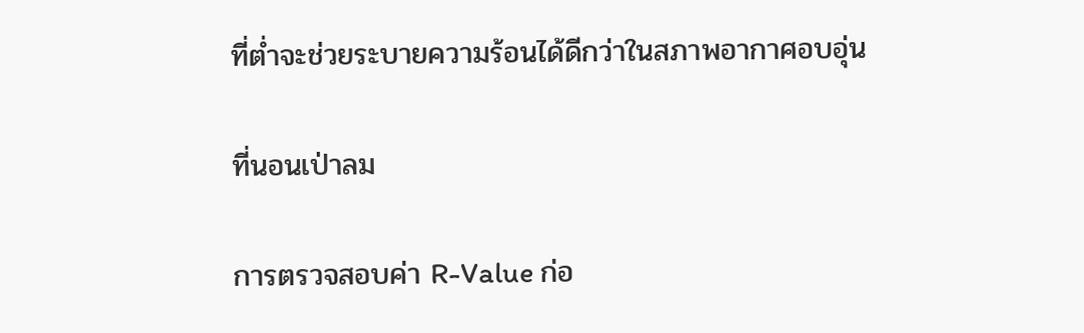ที่ต่ำจะช่วยระบายความร้อนได้ดีกว่าในสภาพอากาศอบอุ่น

ที่นอนเป่าลม

การตรวจสอบค่า R-Value ก่อ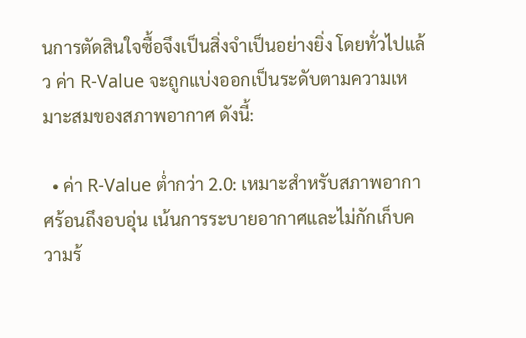นการตัดสินใจซื้อจึงเป็นสิ่งจำเป็นอย่างยิ่ง โดยทั่วไปแล้ว ค่า R-Value จะถูกแบ่งออกเป็นระดับตามความเหมาะสมของสภาพอากาศ ดังนี้:

  • ค่า R-Value ต่ำกว่า 2.0: เหมาะสำหรับสภาพอากาศร้อนถึงอบอุ่น เน้นการระบายอากาศและไม่กักเก็บความร้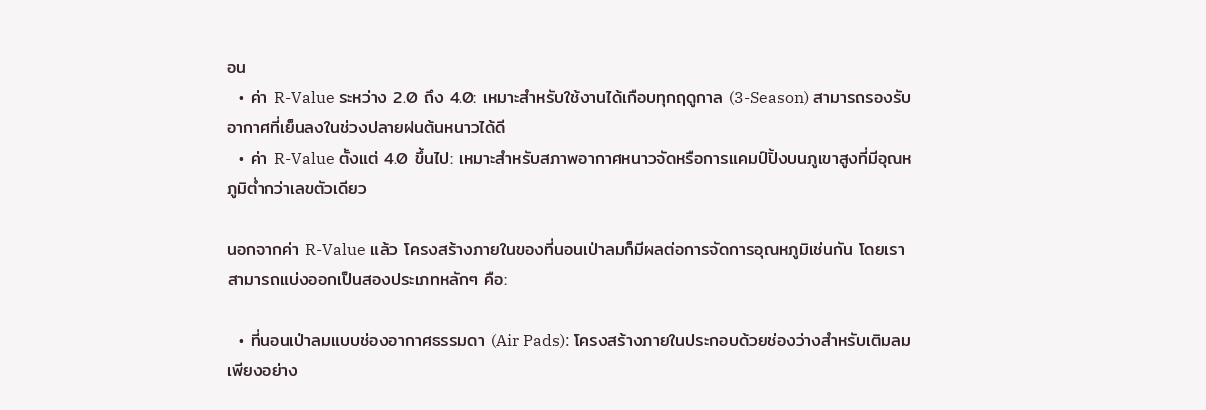อน
  • ค่า R-Value ระหว่าง 2.0 ถึง 4.0: เหมาะสำหรับใช้งานได้เกือบทุกฤดูกาล (3-Season) สามารถรองรับอากาศที่เย็นลงในช่วงปลายฝนต้นหนาวได้ดี
  • ค่า R-Value ตั้งแต่ 4.0 ขึ้นไป: เหมาะสำหรับสภาพอากาศหนาวจัดหรือการแคมป์ปิ้งบนภูเขาสูงที่มีอุณหภูมิต่ำกว่าเลขตัวเดียว

นอกจากค่า R-Value แล้ว โครงสร้างภายในของที่นอนเป่าลมก็มีผลต่อการจัดการอุณหภูมิเช่นกัน โดยเราสามารถแบ่งออกเป็นสองประเภทหลักๆ คือ:

  • ที่นอนเป่าลมแบบช่องอากาศธรรมดา (Air Pads): โครงสร้างภายในประกอบด้วยช่องว่างสำหรับเติมลมเพียงอย่าง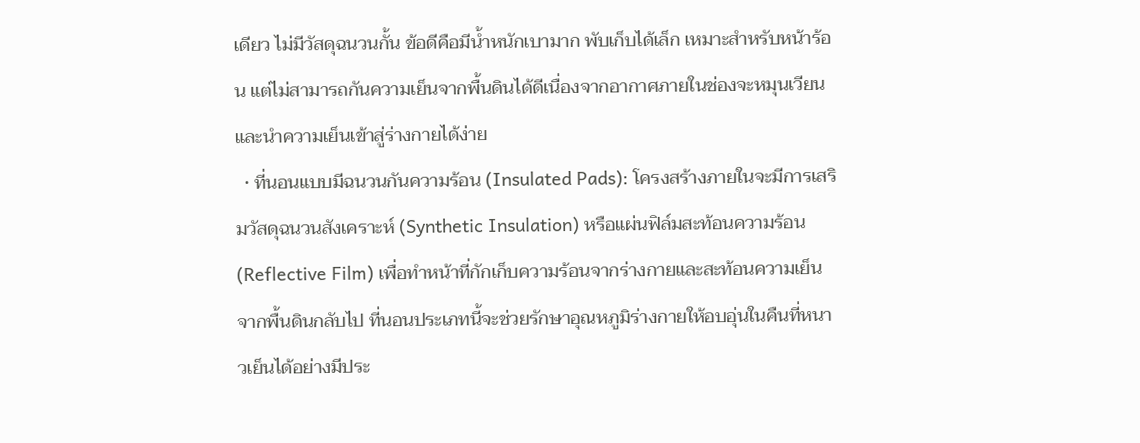เดียว ไม่มีวัสดุฉนวนกั้น ข้อดีคือมีน้ำหนักเบามาก พับเก็บได้เล็ก เหมาะสำหรับหน้าร้อน แต่ไม่สามารถกันความเย็นจากพื้นดินได้ดีเนื่องจากอากาศภายในช่องจะหมุนเวียนและนำความเย็นเข้าสู่ร่างกายได้ง่าย
  • ที่นอนแบบมีฉนวนกันความร้อน (Insulated Pads): โครงสร้างภายในจะมีการเสริมวัสดุฉนวนสังเคราะห์ (Synthetic Insulation) หรือแผ่นฟิล์มสะท้อนความร้อน (Reflective Film) เพื่อทำหน้าที่กักเก็บความร้อนจากร่างกายและสะท้อนความเย็นจากพื้นดินกลับไป ที่นอนประเภทนี้จะช่วยรักษาอุณหภูมิร่างกายให้อบอุ่นในคืนที่หนาวเย็นได้อย่างมีประ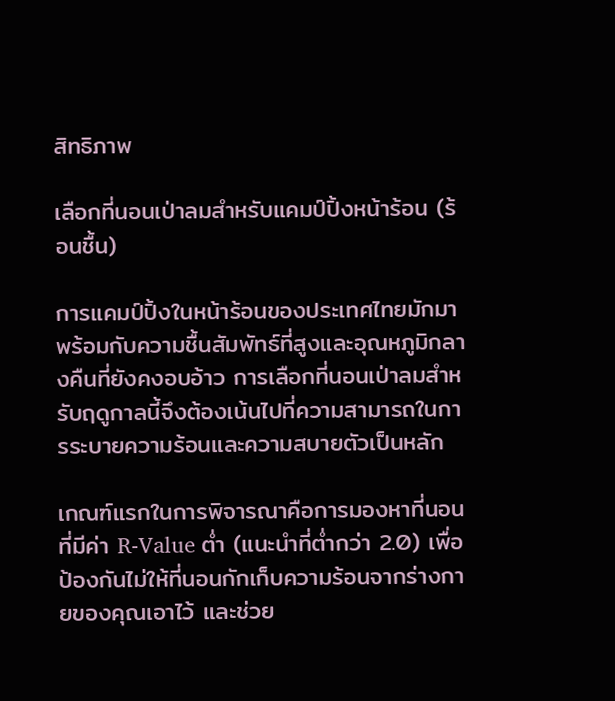สิทธิภาพ

เลือกที่นอนเป่าลมสำหรับแคมป์ปิ้งหน้าร้อน (ร้อนชื้น)

การแคมป์ปิ้งในหน้าร้อนของประเทศไทยมักมาพร้อมกับความชื้นสัมพัทธ์ที่สูงและอุณหภูมิกลางคืนที่ยังคงอบอ้าว การเลือกที่นอนเป่าลมสำหรับฤดูกาลนี้จึงต้องเน้นไปที่ความสามารถในการระบายความร้อนและความสบายตัวเป็นหลัก

เกณฑ์แรกในการพิจารณาคือการมองหาที่นอนที่มีค่า R-Value ต่ำ (แนะนำที่ต่ำกว่า 2.0) เพื่อป้องกันไม่ให้ที่นอนกักเก็บความร้อนจากร่างกายของคุณเอาไว้ และช่วย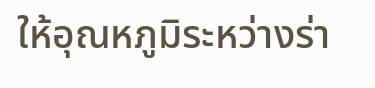ให้อุณหภูมิระหว่างร่า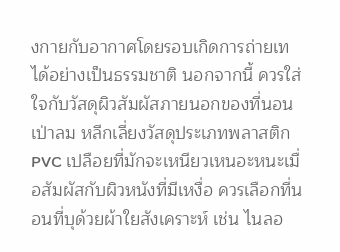งกายกับอากาศโดยรอบเกิดการถ่ายเทได้อย่างเป็นธรรมชาติ นอกจากนี้ ควรใส่ใจกับวัสดุผิวสัมผัสภายนอกของที่นอนเป่าลม หลีกเลี่ยงวัสดุประเภทพลาสติก PVC เปลือยที่มักจะเหนียวเหนอะหนะเมื่อสัมผัสกับผิวหนังที่มีเหงื่อ ควรเลือกที่นอนที่บุด้วยผ้าใยสังเคราะห์ เช่น ไนลอ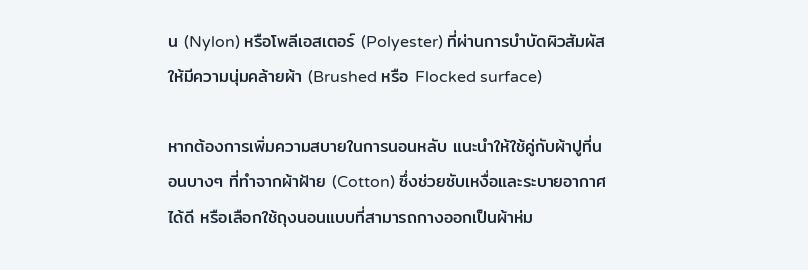น (Nylon) หรือโพลีเอสเตอร์ (Polyester) ที่ผ่านการบำบัดผิวสัมผัสให้มีความนุ่มคล้ายผ้า (Brushed หรือ Flocked surface)

หากต้องการเพิ่มความสบายในการนอนหลับ แนะนำให้ใช้คู่กับผ้าปูที่นอนบางๆ ที่ทำจากผ้าฝ้าย (Cotton) ซึ่งช่วยซับเหงื่อและระบายอากาศได้ดี หรือเลือกใช้ถุงนอนแบบที่สามารถกางออกเป็นผ้าห่ม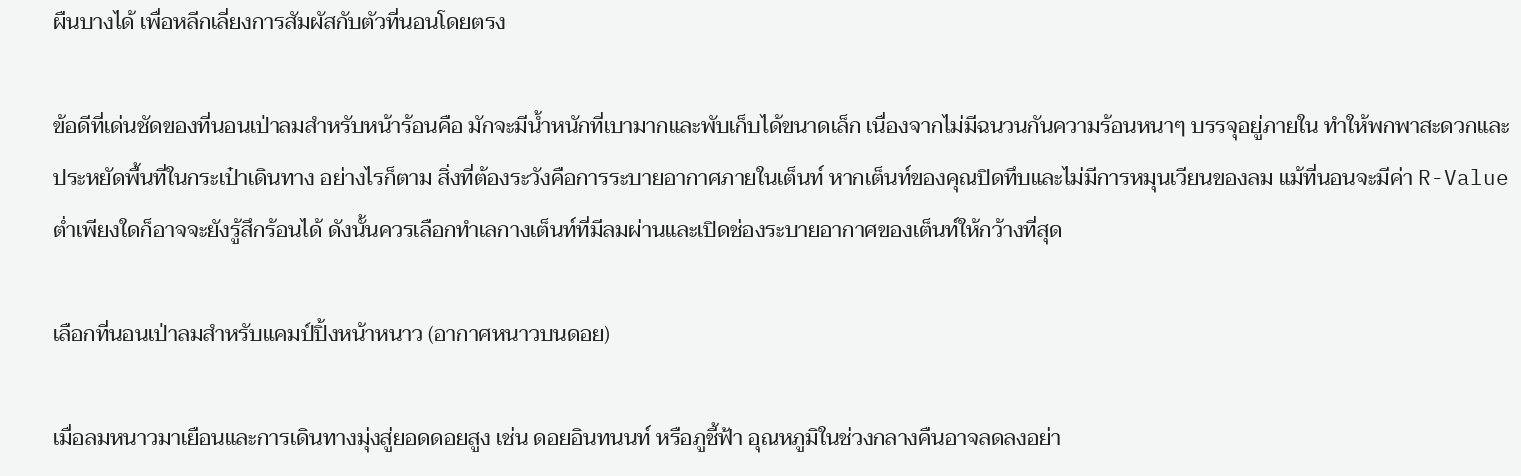ผืนบางได้ เพื่อหลีกเลี่ยงการสัมผัสกับตัวที่นอนโดยตรง

ข้อดีที่เด่นชัดของที่นอนเป่าลมสำหรับหน้าร้อนคือ มักจะมีน้ำหนักที่เบามากและพับเก็บได้ขนาดเล็ก เนื่องจากไม่มีฉนวนกันความร้อนหนาๆ บรรจุอยู่ภายใน ทำให้พกพาสะดวกและประหยัดพื้นที่ในกระเป๋าเดินทาง อย่างไรก็ตาม สิ่งที่ต้องระวังคือการระบายอากาศภายในเต็นท์ หากเต็นท์ของคุณปิดทึบและไม่มีการหมุนเวียนของลม แม้ที่นอนจะมีค่า R-Value ต่ำเพียงใดก็อาจจะยังรู้สึกร้อนได้ ดังนั้นควรเลือกทำเลกางเต็นท์ที่มีลมผ่านและเปิดช่องระบายอากาศของเต็นท์ให้กว้างที่สุด

เลือกที่นอนเป่าลมสำหรับแคมป์ปิ้งหน้าหนาว (อากาศหนาวบนดอย)

เมื่อลมหนาวมาเยือนและการเดินทางมุ่งสู่ยอดดอยสูง เช่น ดอยอินทนนท์ หรือภูชี้ฟ้า อุณหภูมิในช่วงกลางคืนอาจลดลงอย่า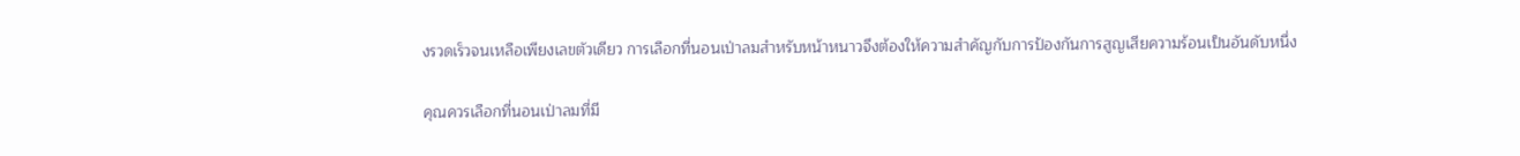งรวดเร็วจนเหลือเพียงเลขตัวเดียว การเลือกที่นอนเป่าลมสำหรับหน้าหนาวจึงต้องให้ความสำคัญกับการป้องกันการสูญเสียความร้อนเป็นอันดับหนึ่ง

คุณควรเลือกที่นอนเป่าลมที่มี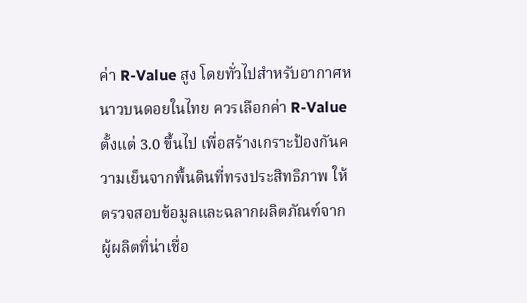ค่า R-Value สูง โดยทั่วไปสำหรับอากาศหนาวบนดอยในไทย ควรเลือกค่า R-Value ตั้งแต่ 3.0 ขึ้นไป เพื่อสร้างเกราะป้องกันความเย็นจากพื้นดินที่ทรงประสิทธิภาพ ให้ตรวจสอบข้อมูลและฉลากผลิตภัณฑ์จากผู้ผลิตที่น่าเชื่อ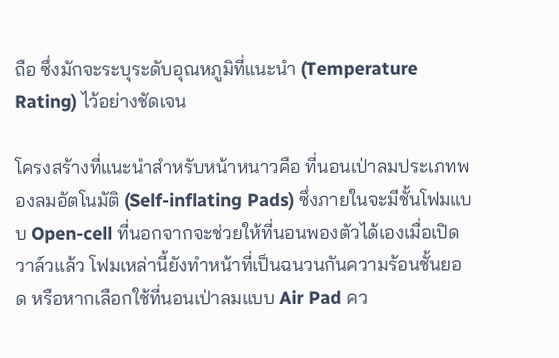ถือ ซึ่งมักจะระบุระดับอุณหภูมิที่แนะนำ (Temperature Rating) ไว้อย่างชัดเจน

โครงสร้างที่แนะนำสำหรับหน้าหนาวคือ ที่นอนเป่าลมประเภทพองลมอัตโนมัติ (Self-inflating Pads) ซึ่งภายในจะมีชั้นโฟมแบบ Open-cell ที่นอกจากจะช่วยให้ที่นอนพองตัวได้เองเมื่อเปิดวาล์วแล้ว โฟมเหล่านี้ยังทำหน้าที่เป็นฉนวนกันความร้อนชั้นยอด หรือหากเลือกใช้ที่นอนเป่าลมแบบ Air Pad คว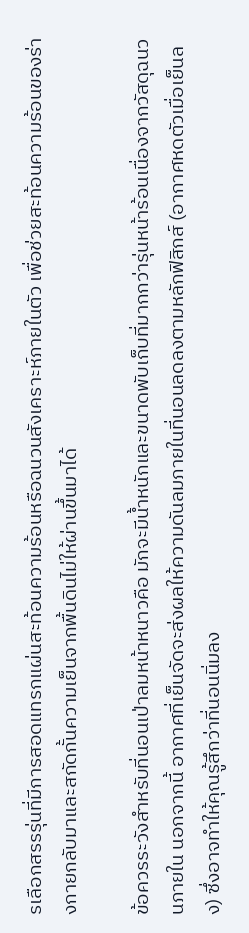รเลือกสรรรุ่นที่มีการสอดแทรกแผ่นสะท้อนความร้อนหรือฉนวนสังเคราะห์ภายในตัว เพื่อช่วยสะท้อนความร้อนของร่างกายกลับมาและสกัดกั้นความเย็นจากพื้นดินไม่ให้ผ่านขึ้นมาได้

ข้อควรระวังสำหรับที่นอนเป่าลมหน้าหนาวคือ มักจะมีน้ำหนักและขนาดพับเก็บที่มากกว่ารุ่นหน้าร้อนเนื่องจากวัสดุฉนวนภายใน นอกจากนี้ อากาศที่เย็นจัดจะส่งผลให้ความดันลมภายในที่นอนลดลงตามหลักฟิสิกส์ (อากาศหดตัวเมื่อเย็นลง) ซึ่งอาจทำให้คุณรู้สึกว่าที่นอนนิ่มลง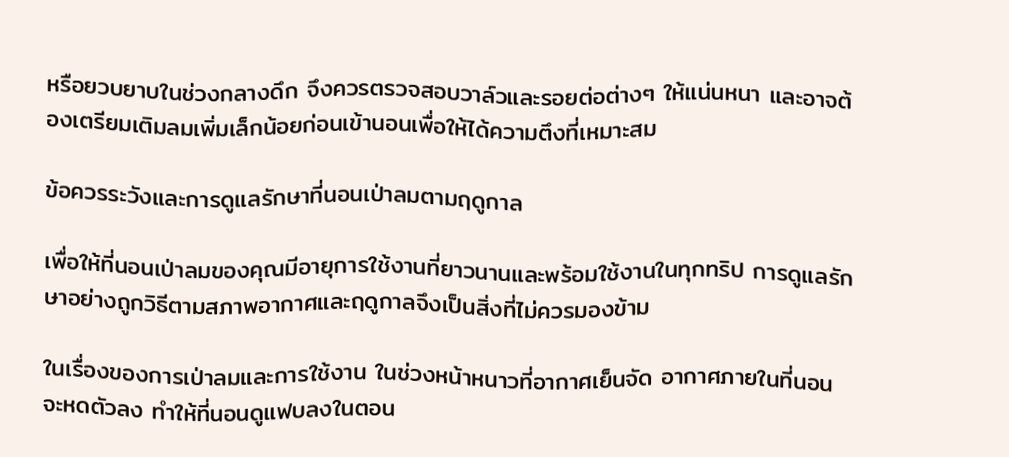หรือยวบยาบในช่วงกลางดึก จึงควรตรวจสอบวาล์วและรอยต่อต่างๆ ให้แน่นหนา และอาจต้องเตรียมเติมลมเพิ่มเล็กน้อยก่อนเข้านอนเพื่อให้ได้ความตึงที่เหมาะสม

ข้อควรระวังและการดูแลรักษาที่นอนเป่าลมตามฤดูกาล

เพื่อให้ที่นอนเป่าลมของคุณมีอายุการใช้งานที่ยาวนานและพร้อมใช้งานในทุกทริป การดูแลรักษาอย่างถูกวิธีตามสภาพอากาศและฤดูกาลจึงเป็นสิ่งที่ไม่ควรมองข้าม

ในเรื่องของการเป่าลมและการใช้งาน ในช่วงหน้าหนาวที่อากาศเย็นจัด อากาศภายในที่นอนจะหดตัวลง ทำให้ที่นอนดูแฟบลงในตอน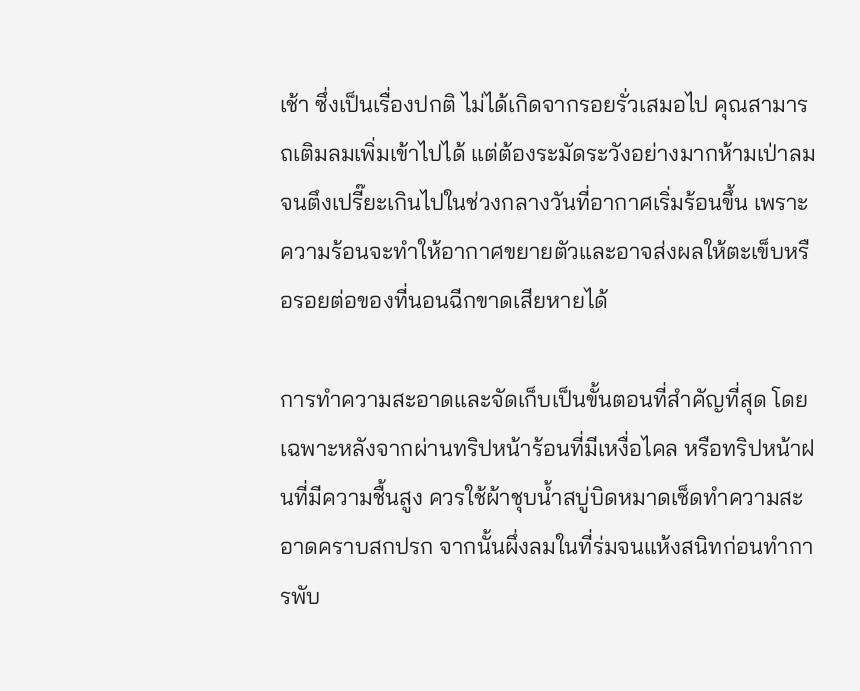เช้า ซึ่งเป็นเรื่องปกติ ไม่ได้เกิดจากรอยรั่วเสมอไป คุณสามารถเติมลมเพิ่มเข้าไปได้ แต่ต้องระมัดระวังอย่างมากห้ามเป่าลมจนตึงเปรี๊ยะเกินไปในช่วงกลางวันที่อากาศเริ่มร้อนขึ้น เพราะความร้อนจะทำให้อากาศขยายตัวและอาจส่งผลให้ตะเข็บหรือรอยต่อของที่นอนฉีกขาดเสียหายได้

การทำความสะอาดและจัดเก็บเป็นขั้นตอนที่สำคัญที่สุด โดยเฉพาะหลังจากผ่านทริปหน้าร้อนที่มีเหงื่อไคล หรือทริปหน้าฝนที่มีความชื้นสูง ควรใช้ผ้าชุบน้ำสบู่บิดหมาดเช็ดทำความสะอาดคราบสกปรก จากนั้นผึ่งลมในที่ร่มจนแห้งสนิทก่อนทำการพับ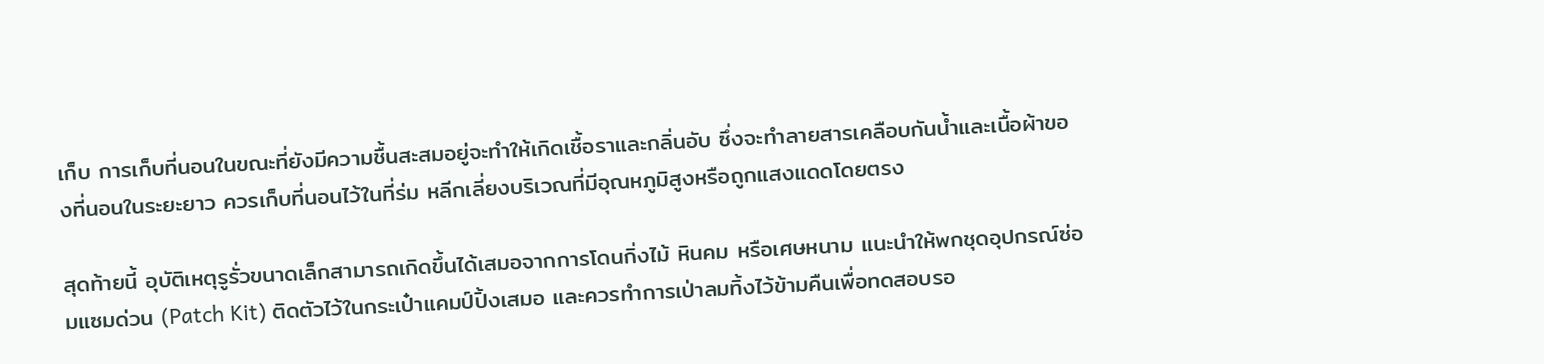เก็บ การเก็บที่นอนในขณะที่ยังมีความชื้นสะสมอยู่จะทำให้เกิดเชื้อราและกลิ่นอับ ซึ่งจะทำลายสารเคลือบกันน้ำและเนื้อผ้าของที่นอนในระยะยาว ควรเก็บที่นอนไว้ในที่ร่ม หลีกเลี่ยงบริเวณที่มีอุณหภูมิสูงหรือถูกแสงแดดโดยตรง

สุดท้ายนี้ อุบัติเหตุรูรั่วขนาดเล็กสามารถเกิดขึ้นได้เสมอจากการโดนกิ่งไม้ หินคม หรือเศษหนาม แนะนำให้พกชุดอุปกรณ์ซ่อมแซมด่วน (Patch Kit) ติดตัวไว้ในกระเป๋าแคมป์ปิ้งเสมอ และควรทำการเป่าลมทิ้งไว้ข้ามคืนเพื่อทดสอบรอ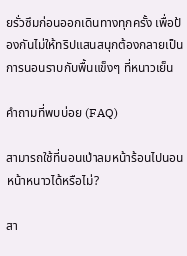ยรั่วซึมก่อนออกเดินทางทุกครั้ง เพื่อป้องกันไม่ให้ทริปแสนสนุกต้องกลายเป็นการนอนราบกับพื้นแข็งๆ ที่หนาวเย็น

คำถามที่พบบ่อย (FAQ)

สามารถใช้ที่นอนเป่าลมหน้าร้อนไปนอนหน้าหนาวได้หรือไม่?

สา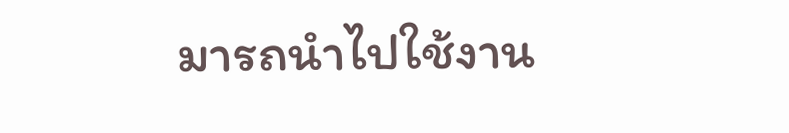มารถนำไปใช้งาน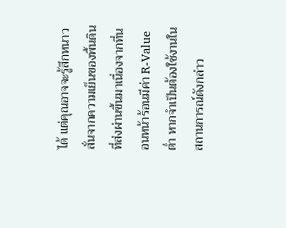ได้ แต่คุณอาจจะรู้สึกหนาวสั่นจากความเย็นของพื้นดินที่ส่งผ่านขึ้นมาเนื่องจากที่นอนหน้าร้อนมีค่า R-Value ต่ำ หากจำเป็นต้องใช้งานในสถานการณ์ดังกล่าว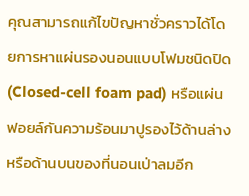คุณสามารถแก้ไขปัญหาชั่วคราวได้โดยการหาแผ่นรองนอนแบบโฟมชนิดปิด (Closed-cell foam pad) หรือแผ่นฟอยล์กันความร้อนมาปูรองไว้ด้านล่างหรือด้านบนของที่นอนเป่าลมอีก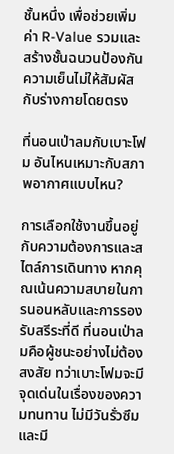ชั้นหนึ่ง เพื่อช่วยเพิ่มค่า R-Value รวมและสร้างชั้นฉนวนป้องกันความเย็นไม่ให้สัมผัสกับร่างกายโดยตรง

ที่นอนเป่าลมกับเบาะโฟม อันไหนเหมาะกับสภาพอากาศแบบไหน?

การเลือกใช้งานขึ้นอยู่กับความต้องการและสไตล์การเดินทาง หากคุณเน้นความสบายในการนอนหลับและการรองรับสรีระที่ดี ที่นอนเป่าลมคือผู้ชนะอย่างไม่ต้องสงสัย ทว่าเบาะโฟมจะมีจุดเด่นในเรื่องของความทนทาน ไม่มีวันรั่วซึม และมี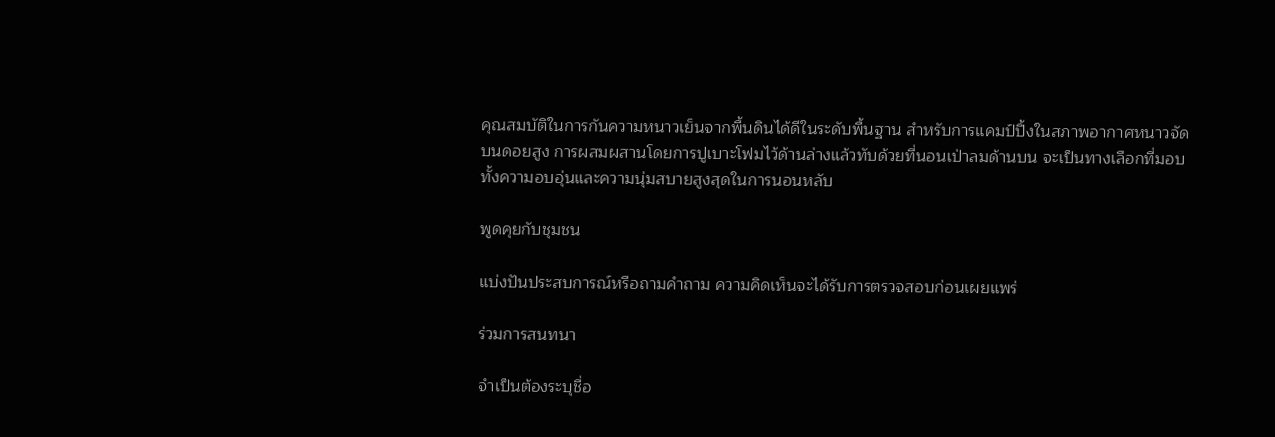คุณสมบัติในการกันความหนาวเย็นจากพื้นดินได้ดีในระดับพื้นฐาน สำหรับการแคมป์ปิ้งในสภาพอากาศหนาวจัดบนดอยสูง การผสมผสานโดยการปูเบาะโฟมไว้ด้านล่างแล้วทับด้วยที่นอนเป่าลมด้านบน จะเป็นทางเลือกที่มอบทั้งความอบอุ่นและความนุ่มสบายสูงสุดในการนอนหลับ

พูดคุยกับชุมชน

แบ่งปันประสบการณ์หรือถามคำถาม ความคิดเห็นจะได้รับการตรวจสอบก่อนเผยแพร่

ร่วมการสนทนา

จำเป็นต้องระบุชื่อ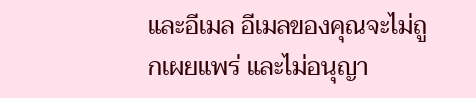และอีเมล อีเมลของคุณจะไม่ถูกเผยแพร่ และไม่อนุญา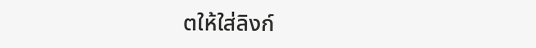ตให้ใส่ลิงก์